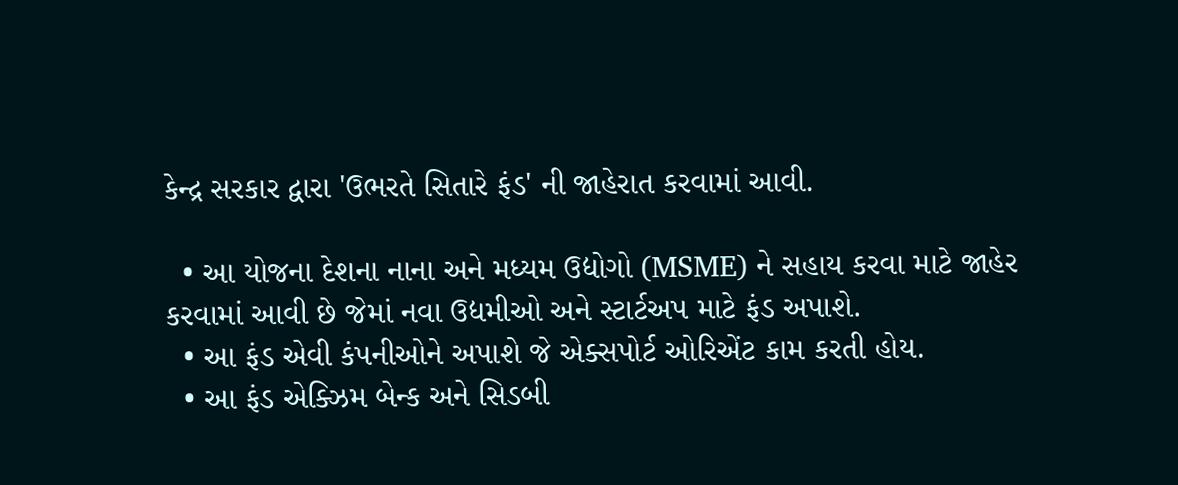કેન્દ્ર સરકાર દ્વારા 'ઉભરતે સિતારે ફંડ' ની જાહેરાત કરવામાં આવી.

  • આ યોજના દેશના નાના અને મધ્યમ ઉદ્યોગો (MSME) ને સહાય કરવા માટે જાહેર કરવામાં આવી છે જેમાં નવા ઉદ્યમીઓ અને સ્ટાર્ટઅપ માટે ફંડ અપાશે.
  • આ ફંડ એવી કંપનીઓને અપાશે જે એક્સપોર્ટ ઓરિએંટ કામ કરતી હોય.
  • આ ફંડ એક્ઝિમ બેન્ક અને સિડબી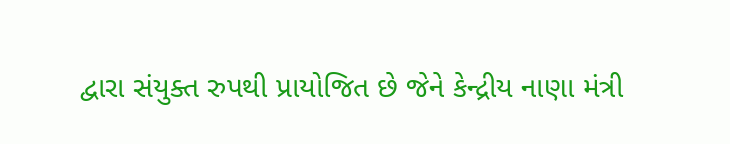દ્વારા સંયુક્ત રુપથી પ્રાયોજિત છે જેને કેન્દ્રીય નાણા મંત્રી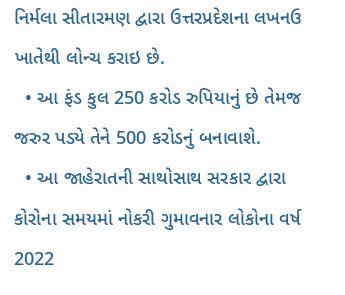નિર્મલા સીતારમણ દ્વારા ઉત્તરપ્રદેશના લખનઉ ખાતેથી લોન્ચ કરાઇ છે.
  • આ ફંડ કુલ 250 કરોડ રુપિયાનું છે તેમજ જરુર પડ્યે તેને 500 કરોડનું બનાવાશે.
  • આ જાહેરાતની સાથોસાથ સરકાર દ્વારા કોરોના સમયમાં નોકરી ગુમાવનાર લોકોના વર્ષ 2022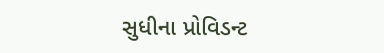સુધીના પ્રોવિડન્ટ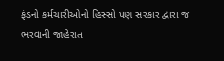ફંડનો કર્મચારીઓનો હિસ્સો પણ સરકાર દ્વારા જ ભરવાની જાહેરાત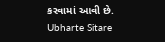કરવામાં આવી છે.
Ubharte Sitare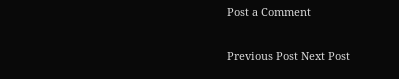Post a Comment

Previous Post Next Post